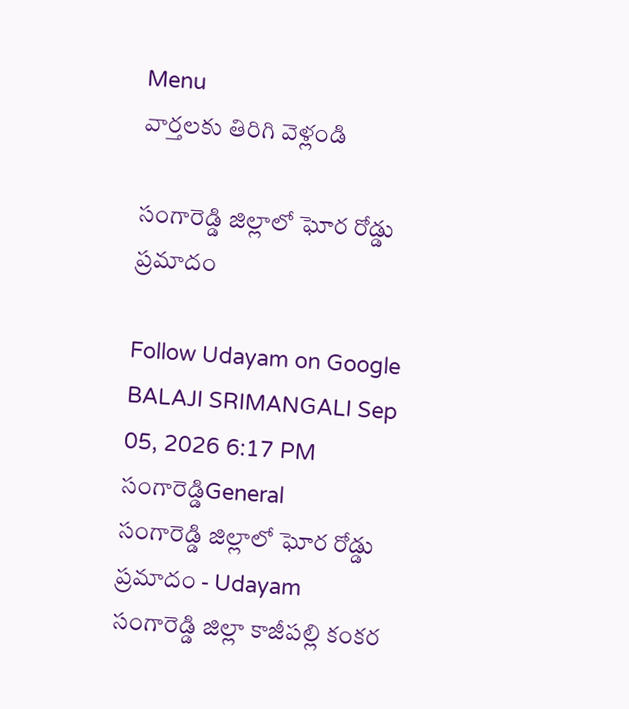Menu
వార్తలకు తిరిగి వెళ్లండి

సంగారెడ్డి జిల్లాలో ఘోర రోడ్డు ప్రమాదం

Follow Udayam on Google
BALAJI SRIMANGALI Sep 05, 2026 6:17 PM సంగారెడ్డిGeneral
సంగారెడ్డి జిల్లాలో ఘోర రోడ్డు ప్రమాదం - Udayam
సంగారెడ్డి జిల్లా కాజీపల్లి కంకర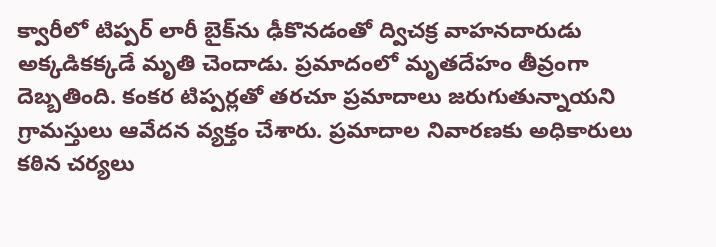క్వారీలో టిప్పర్‌ లారీ బైక్‌ను ఢీకొనడంతో ద్విచక్ర వాహనదారుడు అక్కడికక్కడే మృతి చెందాడు. ప్రమాదంలో మృతదేహం తీవ్రంగా దెబ్బతింది. కంకర టిప్పర్లతో తరచూ ప్రమాదాలు జరుగుతున్నాయని గ్రామస్తులు ఆవేదన వ్యక్తం చేశారు. ప్రమాదాల నివారణకు అధికారులు కఠిన చర్యలు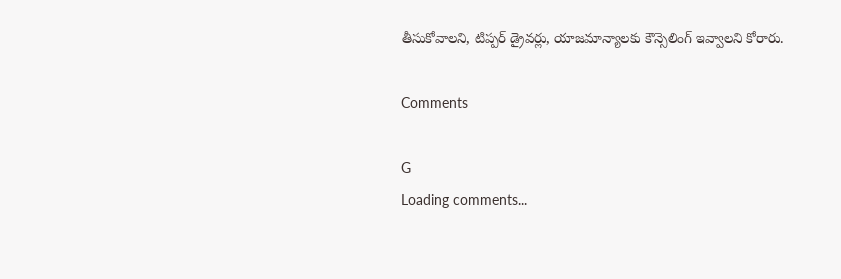తీసుకోవాలని, టిప్పర్‌ డ్రైవర్లు, యాజమాన్యాలకు కౌన్సెలింగ్‌ ఇవ్వాలని కోరారు.

Comments

G
Loading comments...